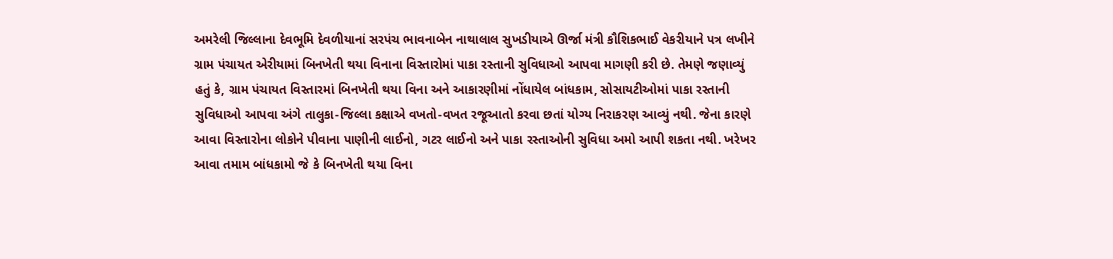અમરેલી જિલ્લાના દેવભૂમિ દેવળીયાનાં સરપંચ ભાવનાબેન નાથાલાલ સુખડીયાએ ઊર્જા મંત્રી કૌશિકભાઈ વેકરીયાને પત્ર લખીને ગ્રામ પંચાયત એરીયામાં બિનખેતી થયા વિનાના વિસ્તારોમાં પાકા રસ્તાની સુવિધાઓ આપવા માગણી કરી છે. તેમણે જણાવ્યું હતું કે, ગ્રામ પંચાયત વિસ્તારમાં બિનખેતી થયા વિના અને આકારણીમાં નોંધાયેલ બાંધકામ, સોસાયટીઓમાં પાકા રસ્તાની સુવિધાઓ આપવા અંગે તાલુકા-જિલ્લા કક્ષાએ વખતો-વખત રજૂઆતો કરવા છતાં યોગ્ય નિરાકરણ આવ્યું નથી. જેના કારણે આવા વિસ્તારોના લોકોને પીવાના પાણીની લાઈનો, ગટર લાઈનો અને પાકા રસ્તાઓની સુવિધા અમો આપી શકતા નથી. ખરેખર આવા તમામ બાંધકામો જે કે બિનખેતી થયા વિના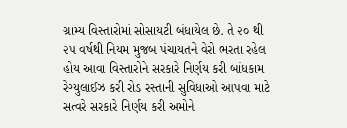ગ્રામ્ય વિસ્તારોમાં સોસાયટી બંધાયેલ છે. તે ૨૦ થી ૨૫ વર્ષથી નિયમ મુજબ પંચાયતને વેરો ભરતા રહેલ હોય આવા વિસ્તારોને સરકારે નિર્ણય કરી બાંધકામ રેગ્યુલાઈઝ કરી રોડ રસ્તાની સુવિધાઓ આપવા માટે સત્વરે સરકારે નિર્ણય કરી અમોને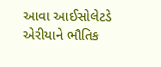આવા આઈસોલેટડે એરીયાને ભૌતિક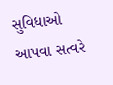સુવિધાઓ આપવા સત્વરે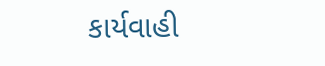કાર્યવાહી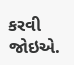કરવી જોઇએ.